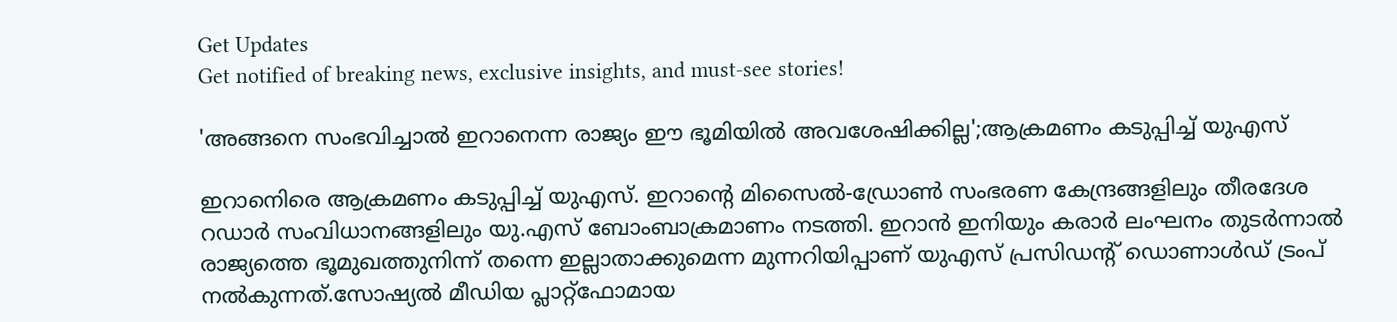Get Updates
Get notified of breaking news, exclusive insights, and must-see stories!

'അങ്ങനെ സംഭവിച്ചാൽ ഇറാനെന്ന രാജ്യം ഈ ഭൂമിയിൽ അവശേഷിക്കില്ല';ആക്രമണം കടുപ്പിച്ച് യുഎസ്

ഇറാനെിരെ ആക്രമണം കടുപ്പിച്ച് യുഎസ്. ഇറാന്റെ മിസൈൽ-ഡ്രോൺ സംഭരണ കേന്ദ്രങ്ങളിലും തീരദേശ റഡാർ സംവിധാനങ്ങളിലും യു.എസ് ബോംബാക്രമാണം നടത്തി. ഇറാൻ ഇനിയും കരാർ ലംഘനം തുടർന്നാൽ രാജ്യത്തെ ഭൂമുഖത്തുനിന്ന് തന്നെ ഇല്ലാതാക്കുമെന്ന മുന്നറിയിപ്പാണ് യുഎസ് പ്രസിഡൻ്റ് ഡൊണാൾഡ് ട്രംപ് നൽകുന്നത്.സോഷ്യൽ മീഡിയ പ്ലാറ്റ്‌ഫോമായ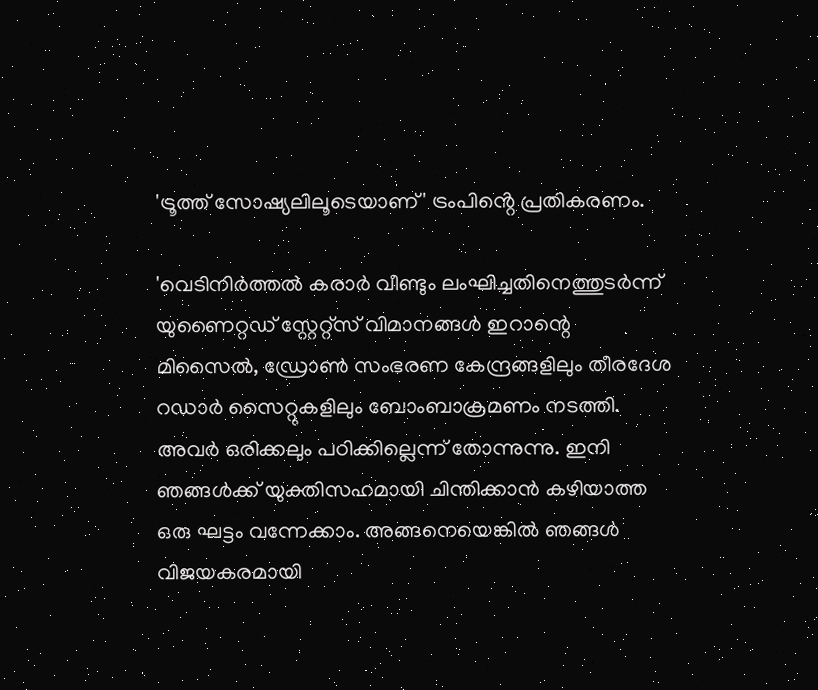'ട്രൂത്ത് സോഷ്യലിലൂടെയാണ്' ട്രംപിൻ്റെ പ്രതികരണം.

'വെടിനിർത്തൽ കരാർ വീണ്ടും ലംഘിച്ചതിനെത്തുടർന്ന് യുണൈറ്റഡ് സ്റ്റേറ്റ്സ് വിമാനങ്ങൾ ഇറാന്റെ മിസൈൽ, ഡ്രോൺ സംഭരണ കേന്ദ്രങ്ങളിലും തീരദേശ റഡാർ സൈറ്റുകളിലും ബോംബാക്രമണം നടത്തി. അവർ ഒരിക്കലും പഠിക്കില്ലെന്ന് തോന്നുന്നു. ഇനി ഞങ്ങൾക്ക് യുക്തിസഹമായി ചിന്തിക്കാൻ കഴിയാത്ത ഒരു ഘട്ടം വന്നേക്കാം. അങ്ങനെയെങ്കിൽ ഞങ്ങൾ വിജയകരമായി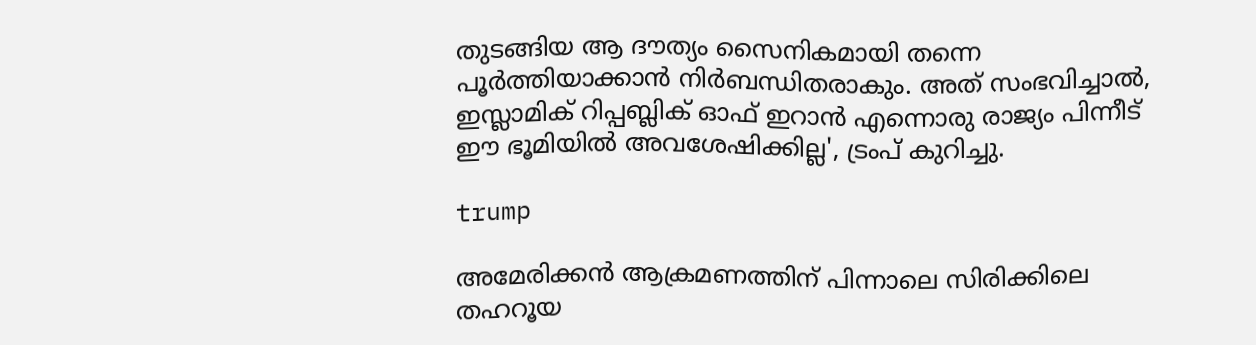തുടങ്ങിയ ആ ദൗത്യം സൈനികമായി തന്നെ പൂർത്തിയാക്കാൻ നിർബന്ധിതരാകും. അത് സംഭവിച്ചാൽ, ഇസ്ലാമിക് റിപ്പബ്ലിക് ഓഫ് ഇറാൻ എന്നൊരു രാജ്യം പിന്നീട് ഈ ഭൂമിയിൽ അവശേഷിക്കില്ല', ട്രംപ് കുറിച്ചു.

trump

അമേരിക്കൻ ആക്രമണത്തിന് പിന്നാലെ സിരിക്കിലെ തഹറൂയ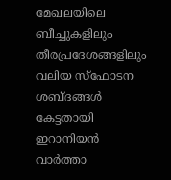മേഖലയിലെ ബീച്ചുകളിലും തീരപ്രദേശങ്ങളിലും വലിയ സ്ഫോടന ശബ്ദങ്ങൾ കേട്ടതായി ഇറാനിയൻ വാർത്താ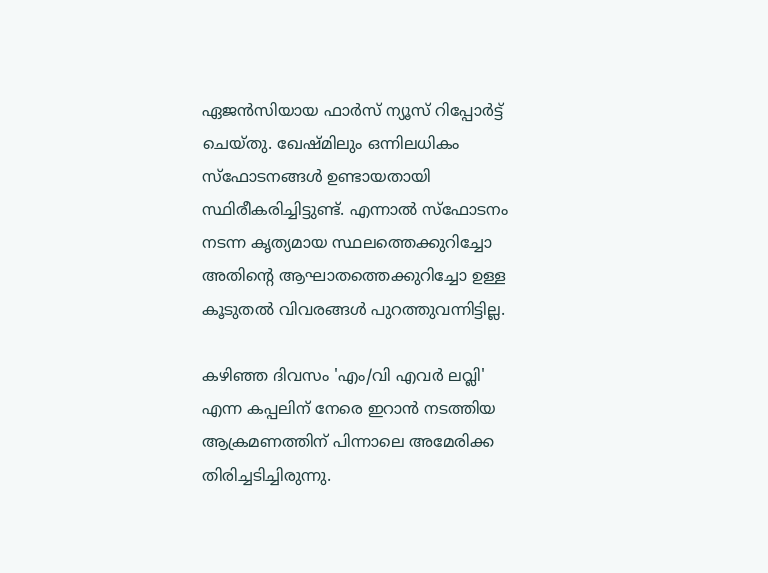ഏജൻസിയായ ഫാർസ് ന്യൂസ് റിപ്പോർട്ട് ചെയ്തു. ഖേഷ്മിലും ഒന്നിലധികം സ്ഫോടനങ്ങൾ ഉണ്ടായതായി സ്ഥിരീകരിച്ചിട്ടുണ്ട്. എന്നാൽ സ്ഫോടനം നടന്ന കൃത്യമായ സ്ഥലത്തെക്കുറിച്ചോ അതിന്റെ ആഘാതത്തെക്കുറിച്ചോ ഉള്ള കൂടുതൽ വിവരങ്ങൾ പുറത്തുവന്നിട്ടില്ല.

കഴിഞ്ഞ ദിവസം 'എം/വി എവർ ലവ്ലി' എന്ന കപ്പലിന് നേരെ ഇറാൻ നടത്തിയ ആക്രമണത്തിന് പിന്നാലെ അമേരിക്ക തിരിച്ചടിച്ചിരുന്നു.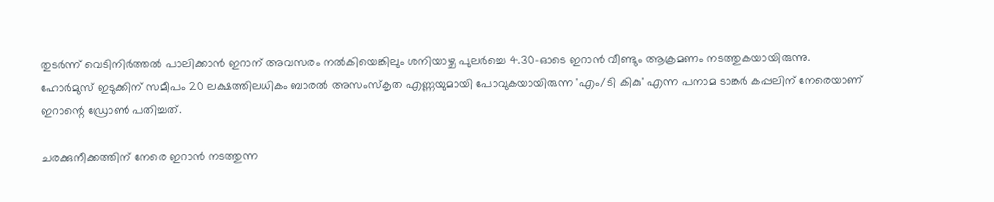തുടർന്ന് വെടിനിർത്തൽ പാലിക്കാൻ ഇറാന് അവസരം നൽകിയെങ്കിലും ശനിയാഴ്ച പുലർച്ചെ 4.30-ഓടെ ഇറാൻ വീണ്ടും ആക്രമണം നടത്തുകയായിരുന്നു.
ഹോർമുസ് ഇടുക്കിന് സമീപം 20 ലക്ഷത്തിലധികം ബാരൽ അസംസ്‌കൃത എണ്ണയുമായി പോവുകയായിരുന്ന 'എം/ടി കികു' എന്ന പനാമ ടാങ്കർ കപ്പലിന് നേരെയാണ് ഇറാന്റെ ഡ്രോൺ പതിച്ചത്.

ചരക്കുനീക്കത്തിന് നേരെ ഇറാൻ നടത്തുന്ന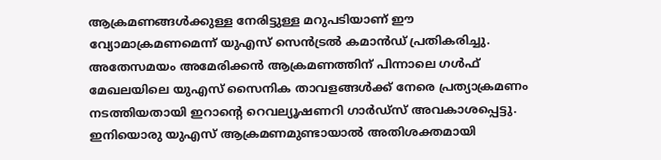ആക്രമണങ്ങൾക്കുള്ള നേരിട്ടുള്ള മറുപടിയാണ് ഈ വ്യോമാക്രമണമെന്ന് യുഎസ് സെൻട്രൽ കമാൻഡ് പ്രതികരിച്ചു. അതേസമയം അമേരിക്കൻ ആക്രമണത്തിന് പിന്നാലെ ഗൾഫ് മേഖലയിലെ യുഎസ് സൈനിക താവളങ്ങൾക്ക് നേരെ പ്രത്യാക്രമണം നടത്തിയതായി ഇറാന്റെ റെവല്യൂഷണറി ഗാർഡ്സ് അവകാശപ്പെട്ടു. ഇനിയൊരു യുഎസ് ആക്രമണമുണ്ടായാൽ അതിശക്തമായി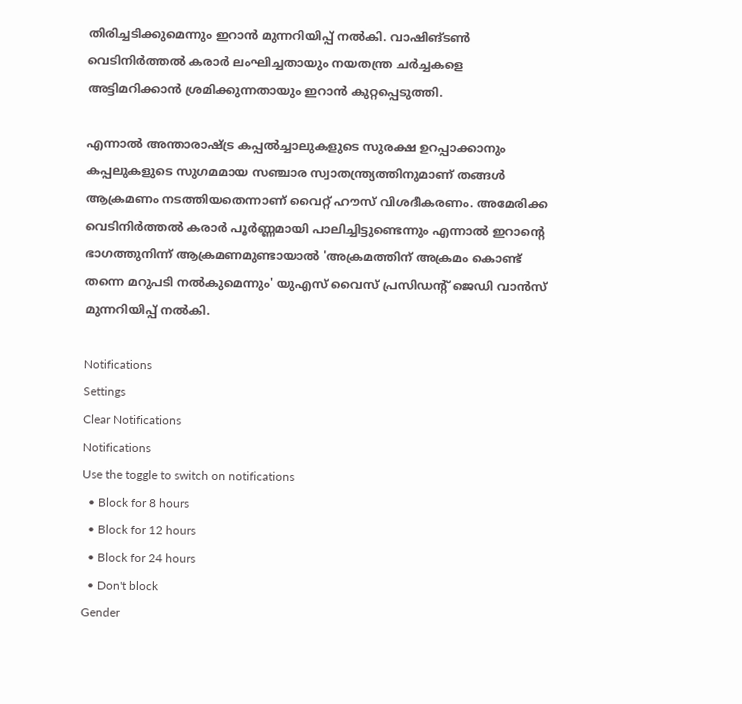തിരിച്ചടിക്കുമെന്നും ഇറാൻ മുന്നറിയിപ്പ് നൽകി. വാഷിങ്‌ടൺ വെടിനിർത്തൽ കരാർ ലംഘിച്ചതായും നയതന്ത്ര ചർച്ചകളെ അട്ടിമറിക്കാൻ ശ്രമിക്കുന്നതായും ഇറാൻ കുറ്റപ്പെടുത്തി.

എന്നാൽ അന്താരാഷ്ട്ര കപ്പൽച്ചാലുകളുടെ സുരക്ഷ ഉറപ്പാക്കാനും കപ്പലുകളുടെ സുഗമമായ സഞ്ചാര സ്വാതന്ത്ര്യത്തിനുമാണ് തങ്ങൾ ആക്രമണം നടത്തിയതെന്നാണ് വൈറ്റ് ഹൗസ് വിശദീകരണം. അമേരിക്ക വെടിനിർത്തൽ കരാർ പൂർണ്ണമായി പാലിച്ചിട്ടുണ്ടെന്നും എന്നാൽ ഇറാന്റെ ഭാഗത്തുനിന്ന് ആക്രമണമുണ്ടായാൽ 'അക്രമത്തിന് അക്രമം കൊണ്ട് തന്നെ മറുപടി നൽകുമെന്നും' യുഎസ് വൈസ് പ്രസിഡന്റ് ജെഡി വാൻസ് മുന്നറിയിപ്പ് നൽകി.

Notifications
Settings
Clear Notifications
Notifications
Use the toggle to switch on notifications
  • Block for 8 hours
  • Block for 12 hours
  • Block for 24 hours
  • Don't block
Gender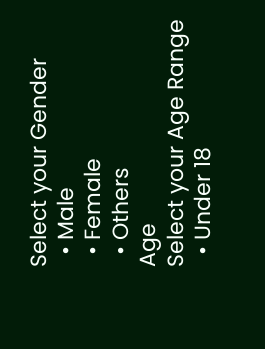Select your Gender
  • Male
  • Female
  • Others
Age
Select your Age Range
  • Under 18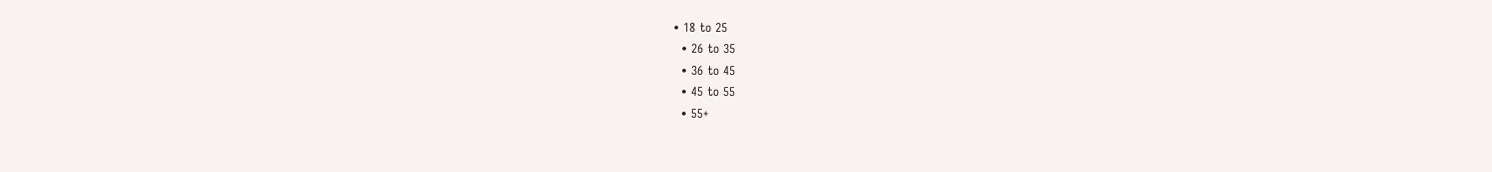• 18 to 25
  • 26 to 35
  • 36 to 45
  • 45 to 55
  • 55+